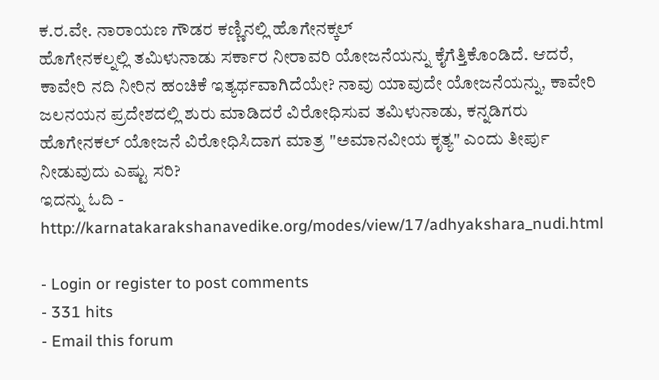ಕ.ರ.ವೇ. ನಾರಾಯಣ ಗೌಡರ ಕಣ್ಣಿನಲ್ಲಿ ಹೊಗೇನಕ್ಕಲ್
ಹೊಗೇನಕಲ್ನಲ್ಲಿ ತಮಿಳುನಾಡು ಸರ್ಕಾರ ನೀರಾವರಿ ಯೋಜನೆಯನ್ನು ಕೈಗೆತ್ತಿಕೊಂಡಿದೆ. ಆದರೆ, ಕಾವೇರಿ ನದಿ ನೀರಿನ ಹಂಚಿಕೆ ಇತ್ಯರ್ಥವಾಗಿದೆಯೇ? ನಾವು ಯಾವುದೇ ಯೋಜನೆಯನ್ನು, ಕಾವೇರಿ ಜಲನಯನ ಪ್ರದೇಶದಲ್ಲಿ ಶುರು ಮಾಡಿದರೆ ವಿರೋಧಿಸುವ ತಮಿಳುನಾಡು, ಕನ್ನಡಿಗರು ಹೊಗೇನಕಲ್ ಯೋಜನೆ ವಿರೋಧಿಸಿದಾಗ ಮಾತ್ರ "ಅಮಾನವೀಯ ಕೃತ್ಯ" ಎಂದು ತೀರ್ಪು ನೀಡುವುದು ಎಷ್ಟು ಸರಿ?
ಇದನ್ನು ಓದಿ - http://karnatakarakshanavedike.org/modes/view/17/adhyakshara_nudi.html

- Login or register to post comments
- 331 hits
- Email this forum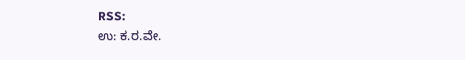RSS:
ಉ: ಕ.ರ.ವೇ.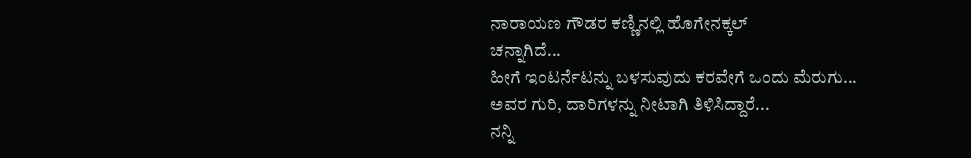ನಾರಾಯಣ ಗೌಡರ ಕಣ್ಣಿನಲ್ಲಿ ಹೊಗೇನಕ್ಕಲ್
ಚನ್ನಾಗಿದೆ...
ಹೀಗೆ ಇಂಟರ್ನೆಟನ್ನು ಬಳಸುವುದು ಕರವೇಗೆ ಒಂದು ಮೆರುಗು...
ಅವರ ಗುರಿ, ದಾರಿಗಳನ್ನು ನೀಟಾಗಿ ತಿಳಿಸಿದ್ದಾರೆ...
ನನ್ನಿ